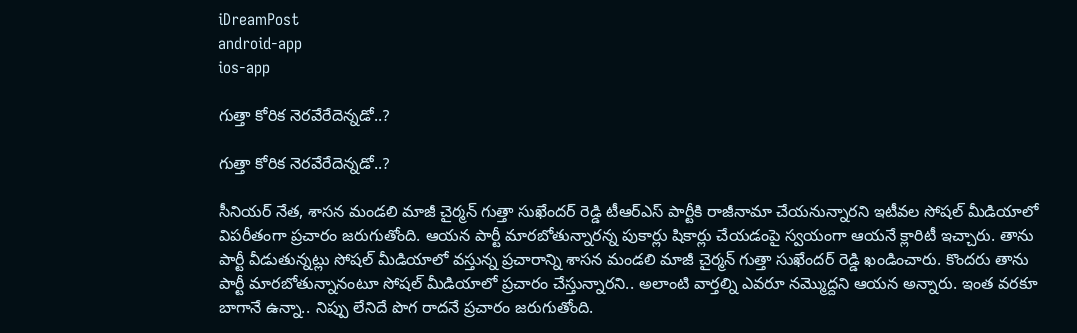iDreamPost
android-app
ios-app

గుత్తా కోరిక నెర‌వేరేదెన్న‌డో..?

గుత్తా కోరిక నెర‌వేరేదెన్న‌డో..?

సీనియర్ నేత, శాసన మండలి మాజీ చైర్మన్ గుత్తా సుఖేందర్ రెడ్డి టీఆర్‌ఎస్ పార్టీకి రాజీనామా చేయనున్నారని ఇటీవల సోషల్ మీడియాలో విపరీతంగా ప్రచారం జరుగుతోంది. ఆయన పార్టీ మారబోతున్నారన్న పుకార్లు షికార్లు చేయడంపై స్వయంగా ఆయనే క్లారిటీ ఇచ్చారు. తాను పార్టీ వీడుతున్నట్లు సోషల్ మీడియాలో వస్తున్న ప్రచారాన్ని శాసన మండలి మాజీ చైర్మన్ గుత్తా సుఖేందర్ రెడ్డి ఖండించారు. కొందరు తాను పార్టీ మారబోతున్నానంటూ సోషల్ మీడియాలో ప్రచారం చేస్తున్నారని.. అలాంటి వార్తల్ని ఎవరూ నమ్మొద్దని ఆయన అన్నారు. ఇంత వ‌ర‌కూ బాగానే ఉన్నా.. నిప్పు లేనిదే పొగ రాద‌నే ప్ర‌చారం జ‌రుగుతోంది.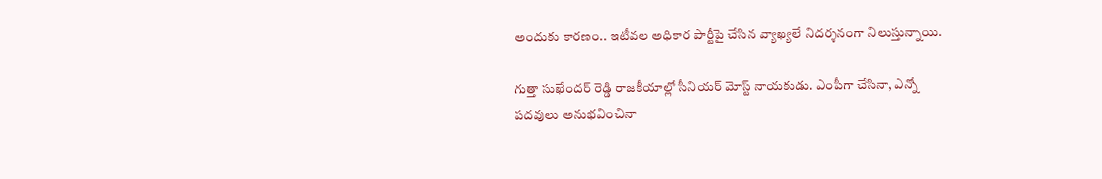అందుకు కార‌ణం.. ఇటీవల అధికార పార్టీపై చేసిన వ్యాఖ్య‌లే నిద‌ర్శ‌నంగా నిలుస్తున్నాయి.

గుత్తా సుఖేందర్ రెడ్డి రాజకీయాల్లో సీనియర్ మోస్ట్ నాయకుడు. ఎంపీగా చేసినా, ఎన్నో ప‌ద‌వులు అనుభ‌వించినా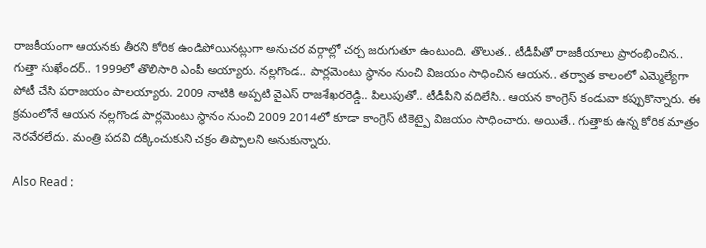రాజ‌కీయంగా ఆయ‌న‌కు తీర‌ని కోరిక ఉండిపోయిన‌ట్లుగా అనుచ‌ర వ‌ర్గాల్లో చ‌ర్చ జ‌రుగుతూ ఉంటుంది. తొలుత.. టీడీపీతో రాజకీయాలు ప్రారంభించిన.. గుత్తా సుఖేందర్.. 1999లో తొలిసారి ఎంపీ అయ్యారు. నల్లగొండ.. పార్లమెంటు స్థానం నుంచి విజయం సాధించిన ఆయన.. తర్వాత కాలంలో ఎమ్మెల్యేగా పోటీ చేసి పరాజయం పాలయ్యారు. 2009 నాటికి అప్పటి వైఎస్ రాజశేఖరరెడ్డి.. పిలుపుతో.. టీడీపీని వదిలేసి.. ఆయన కాంగ్రెస్ కండువా కప్పుకొన్నారు. ఈ క్రమంలోనే ఆయన నల్లగొండ పార్లమెంటు స్థానం నుంచి 2009 2014లో కూడా కాంగ్రెస్ టికెట్పై విజయం సాధించారు. అయితే.. గుత్తాకు ఉన్న కోరిక మాత్రం నెరవేరలేదు. మంత్రి పదవి దక్కించుకుని చక్రం తిప్పాలని అనుకున్నారు.

Also Read :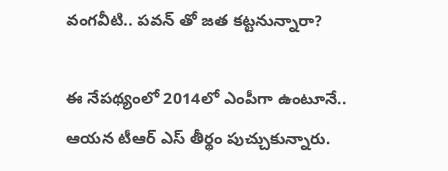వంగ‌వీటి.. ప‌వ‌న్ తో జ‌త క‌ట్ట‌నున్నారా?

ఈ నేపథ్యంలో 2014లో ఎంపీగా ఉంటూనే.. ఆయన టీఆర్ ఎస్ తీర్థం పుచ్చుకున్నారు.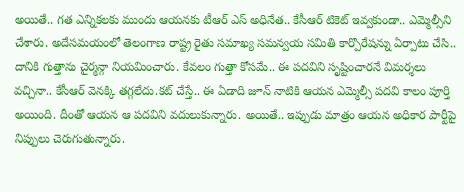అయితే.. గత ఎన్నికలకు ముందు ఆయనకు టీఆర్ ఎస్ అధినేత.. కేసీఆర్ టికెట్ ఇవ్వకుండా.. ఎమ్మెల్సీని చేశారు. అదేసమయంలో తెలంగాణ రాష్ట్ర రైతు సమాఖ్య సమన్వయ సమితి కార్పొరేషన్ను ఏర్పాటు చేసి.. దానికి గుత్తాను చైర్మన్గా నియమించారు. కేవలం గుత్తా కోసమే.. ఈ పదవిని సృష్టించారనే విమర్శలు వచ్చినా.. కేసీఆర్ వెనక్కి తగ్గలేదు.కట్ చేస్తే.. ఈ ఏడాది జూన్ నాటికి ఆయన ఎమ్మెల్సీ పదవి కాలం పూర్తి అయింది. దీంతో ఆయన ఆ పదవిని వదులుకున్నారు. అయితే.. ఇప్పుడు మాత్రం ఆయన అధికార పార్టీపై నిప్పులు చెరుగుతున్నారు.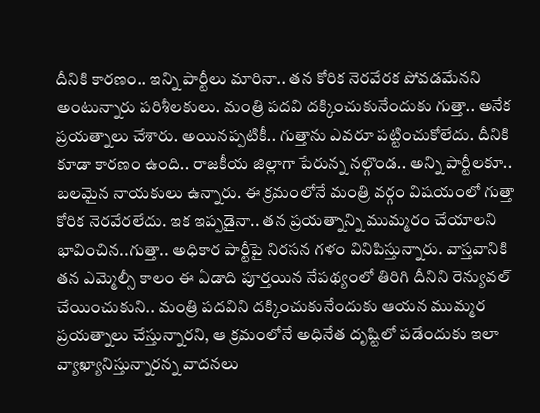దీనికి కారణం.. ఇన్ని పార్టీలు మారినా.. తన కోరిక నెరవేరక పోవడమేనని అంటున్నారు పరిశీలకులు. మంత్రి పదవి దక్కించుకునేందుకు గుత్తా.. అనేక ప్రయత్నాలు చేశారు. అయినప్పటికీ.. గుత్తాను ఎవరూ పట్టించుకోలేదు. దీనికి కూడా కారణం ఉంది.. రాజకీయ జిల్లాగా పేరున్న నల్గొండ.. అన్ని పార్టీలకూ.. బలమైన నాయకులు ఉన్నారు. ఈ క్రమంలోనే మంత్రి వర్గం విషయంలో గుత్తా కోరిక నెరవేరలేదు. ఇక ఇప్పడైనా.. తన ప్రయత్నాన్ని ముమ్మరం చేయాలని భావించిన..గుత్తా.. అధికార పార్టీపై నిర‌స‌న గ‌ళం వినిపిస్తున్నారు. వాస్తవానికి తన ఎమ్మెల్సీ కాలం ఈ ఏడాది పూర్తయిన నేపథ్యంలో తిరిగి దీనిని రెన్యువల్ చేయించుకుని.. మంత్రి పదవిని దక్కించుకునేందుకు ఆయన ముమ్మర ప్రయ‌త్నాలు చేస్తున్నారని, ఆ క్ర‌మంలోనే అధినేత దృష్టిలో ప‌డేందుకు ఇలా వ్యాఖ్యానిస్తున్నార‌న్న వాద‌న‌లు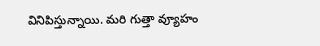వినిపిస్తున్నాయి. మరి గుత్తా వ్యూహం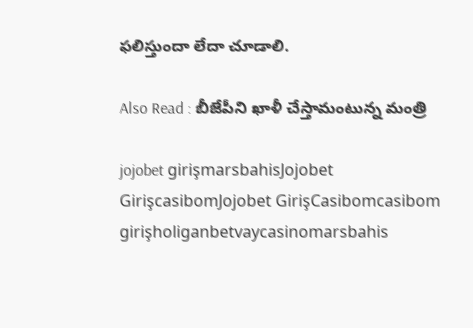ఫలిస్తుందా లేదా చూడాలి.

Also Read : బీజేపీని ఖాళీ చేస్తామంటున్న మంత్రి

jojobet girişmarsbahisJojobet GirişcasibomJojobet GirişCasibomcasibom girişholiganbetvaycasinomarsbahis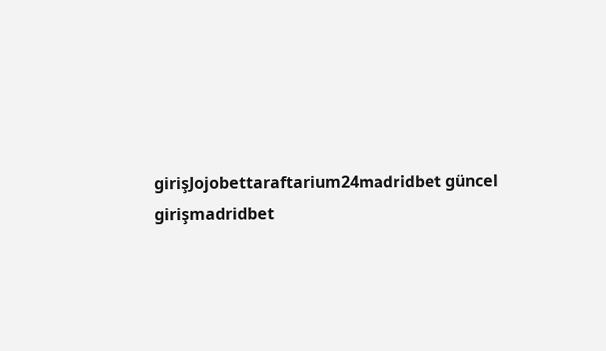girişJojobettaraftarium24madridbet güncel girişmadridbet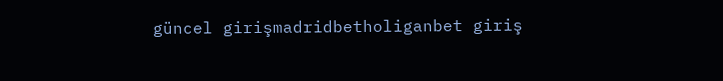güncel girişmadridbetholiganbet giriş